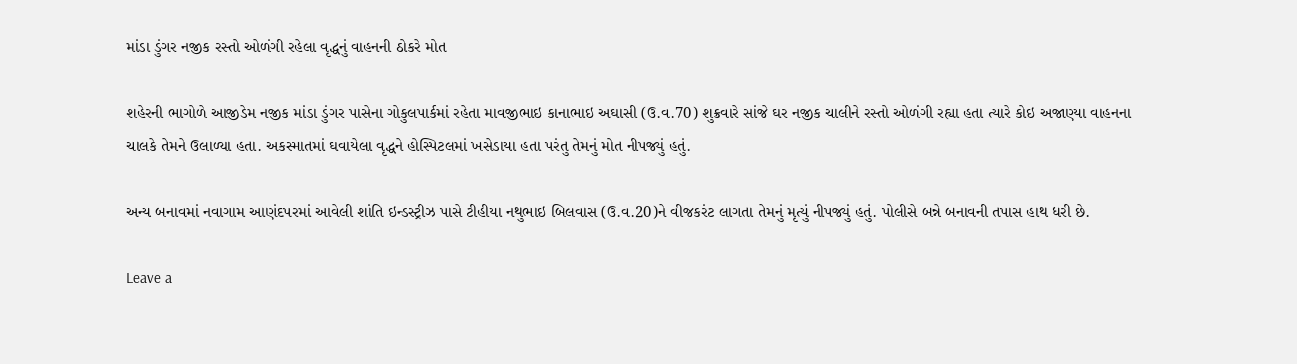માંડા ડુંગર નજીક રસ્તો ઓળંગી રહેલા વૃદ્ધનું વાહનની ઠોકરે મોત

શહેરની ભાગોળે આજીડેમ નજીક માંડા ડુંગર પાસેના ગોકુલપાર્કમાં રહેતા માવજીભાઇ કાનાભાઇ અઘાસી (ઉ.વ.70) શુક્રવારે સાંજે ઘર નજીક ચાલીને રસ્તો ઓળંગી રહ્યા હતા ત્યારે કોઇ અજાણ્યા વાહનના ચાલકે તેમને ઉલાળ્યા હતા. અકસ્માતમાં ઘવાયેલા વૃદ્ધને હોસ્પિટલમાં ખસેડાયા હતા પરંતુ તેમનું મોત નીપજ્યું હતું.

અન્ય બનાવમાં નવાગામ આણંદપરમાં આવેલી શાંતિ ઇન્ડસ્ટ્રીઝ પાસે ટીહીયા નથુભાઇ બિલવાસ (ઉ.વ.20)ને વીજકરંટ લાગતા તેમનું મૃત્યું નીપજ્યું હતું. પોલીસે બન્ને બનાવની તપાસ હાથ ધરી છે.

Leave a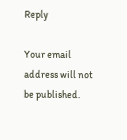Reply

Your email address will not be published.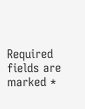Required fields are marked *